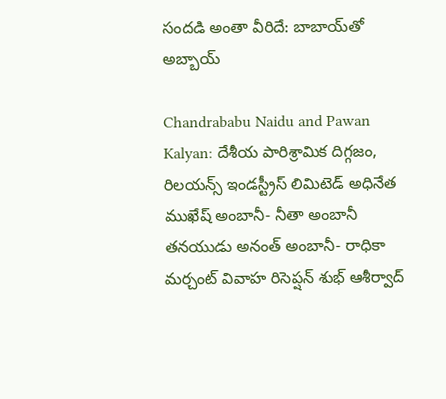సందడి అంతా వీరిదే: బాబాయ్‌తో అబ్బాయ్

Chandrababu Naidu and Pawan Kalyan: దేశీయ పారిశ్రామిక దిగ్గజం, రిలయన్స్ ఇండస్ట్రీస్ లిమిటెడ్ అధినేత ముఖేష్ అంబానీ- నీతా అంబానీ తనయుడు అనంత్ అంబానీ- రాధికా మర్చంట్ వివాహ రిసెప్షన్ శుభ్ ఆశీర్వాద్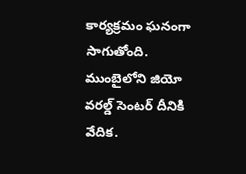కార్యక్రమం ఘనంగా సాగుతోంది. ముంబైలోని జియో వరల్డ్ సెంటర్ దీనికి వేదిక.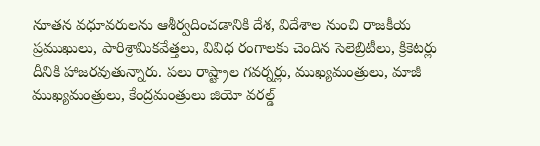నూతన వధూవరులను ఆశీర్వదించడానికి దేశ, విదేశాల నుంచి రాజకీయ ప్రముఖులు, పారిశ్రామికవేత్తలు, వివిధ రంగాలకు చెందిన సెలెబ్రిటీలు, క్రికెటర్లు దీనికి హాజరవుతున్నారు. పలు రాష్ట్రాల గవర్నర్లు, ముఖ్యమంత్రులు, మాజీ ముఖ్యమంత్రులు, కేంద్రమంత్రులు జియో వరల్డ్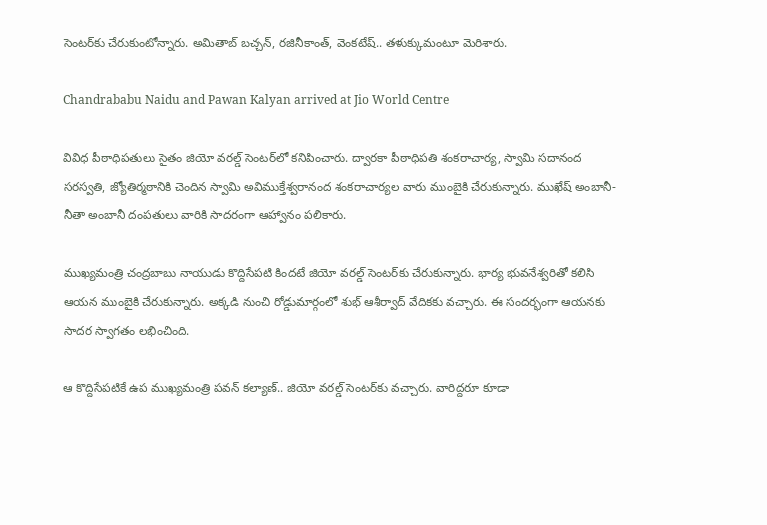సెంటర్‌కు చేరుకుంటోన్నారు. అమితాబ్ బచ్చన్, రజినీకాంత్, వెంకటేష్.. తళుక్కుమంటూ మెరిశారు.

Chandrababu Naidu and Pawan Kalyan arrived at Jio World Centre

వివిధ పీఠాధిపతులు సైతం జియో వరల్డ్ సెంటర్‌లో కనిపించారు. ద్వారకా పీఠాధిపతి శంకరాచార్య, స్వామి సదానంద సరస్వతి, జ్యోతిర్మఠానికి చెందిన స్వామి అవిముక్తేశ్వరానంద శంకరాచార్యల వారు ముంబైకి చేరుకున్నారు. ముఖేష్ అంబానీ- నీతా అంబానీ దంపతులు వారికి సాదరంగా ఆహ్వానం పలికారు.

ముఖ్యమంత్రి చంద్రబాబు నాయుడు కొద్దిసేపటి కిందటే జియో వరల్డ్ సెంటర్‌కు చేరుకున్నారు. భార్య భువనేశ్వరితో కలిసి ఆయన ముంబైకి చేరుకున్నారు. అక్కడి నుంచి రోడ్డుమార్గంలో శుభ్ ఆశీర్వాద్ వేదికకు వచ్చారు. ఈ సందర్భంగా ఆయనకు సాదర స్వాగతం లభించింది.

ఆ కొద్దిసేపటికే ఉప ముఖ్యమంత్రి పవన్ కల్యాణ్.. జియో వరల్డ్ సెంటర్‌కు వచ్చారు. వారిద్దరూ కూడా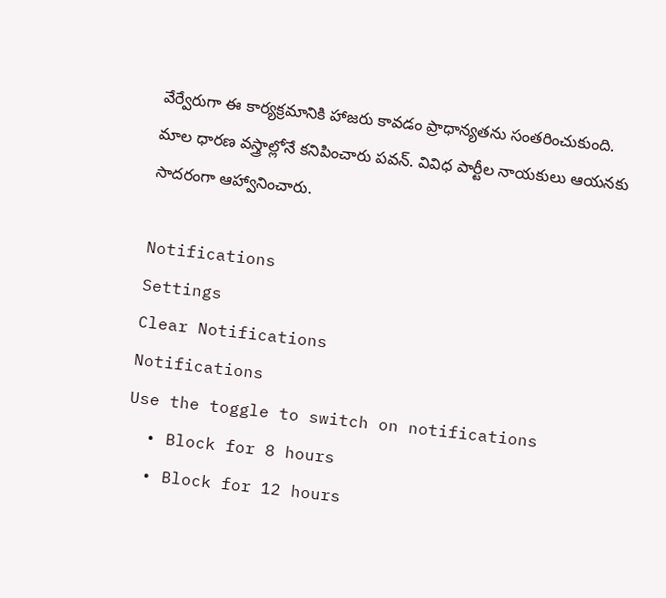వేర్వేరుగా ఈ కార్యక్రమానికి హాజరు కావడం ప్రాధాన్యతను సంతరించుకుంది. మాల ధారణ వస్త్రాల్లోనే కనిపించారు పవన్. వివిధ పార్టీల నాయకులు ఆయనకు సాదరంగా ఆహ్వానించారు.

Notifications
Settings
Clear Notifications
Notifications
Use the toggle to switch on notifications
  • Block for 8 hours
  • Block for 12 hours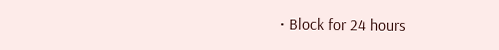• Block for 24 hours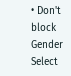• Don't block
Gender
Select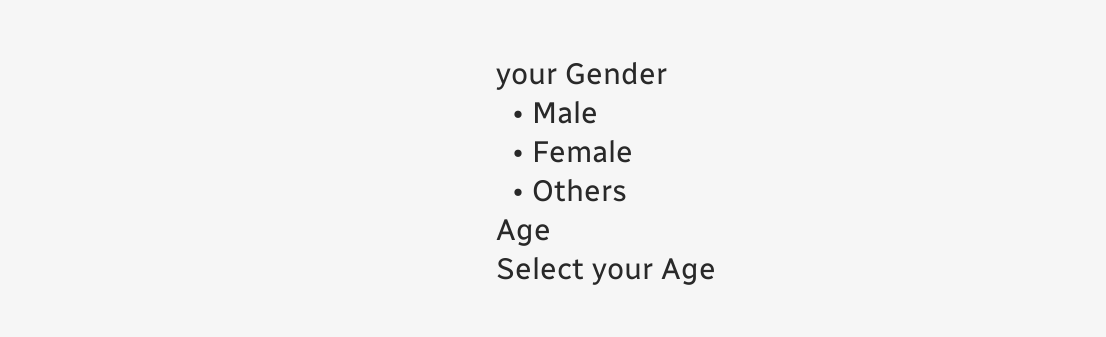your Gender
  • Male
  • Female
  • Others
Age
Select your Age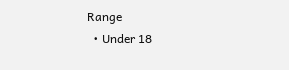Range
  • Under 18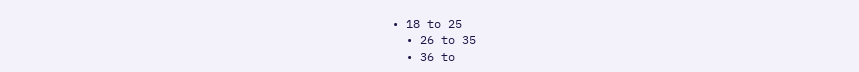• 18 to 25
  • 26 to 35
  • 36 to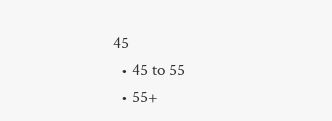45
  • 45 to 55
  • 55+